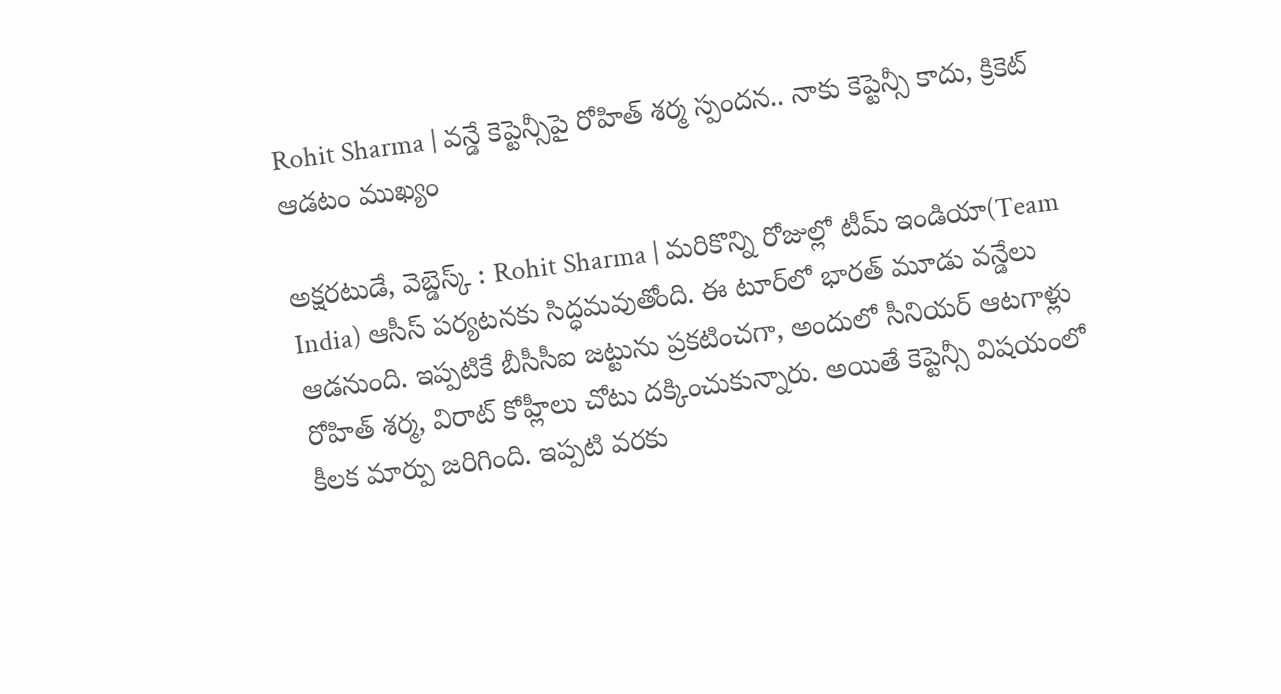Rohit Sharma | వన్డే కెప్టెన్సీపై రోహిత్ శర్మ స్పందన.. నాకు కెప్టెన్సీ కాదు, క్రికెట్ ఆడటం ముఖ్యం

అక్షరటుడే, వెబ్డెస్క్ : Rohit Sharma | మరికొన్ని రోజుల్లో టీమ్ ఇండియా(Team India) ఆసీస్ పర్యటనకు సిద్ధమవుతోంది. ఈ టూర్‌లో భారత్ మూడు వన్డేలు ఆడనుంది. ఇప్పటికే బీసీసీఐ జట్టును ప్రకటించగా, అందులో సీనియర్ ఆటగాళ్లు రోహిత్ శర్మ, విరాట్ కోహ్లీలు చోటు దక్కించుకున్నారు. అయితే కెప్టెన్సీ విషయంలో కీలక మార్పు జరిగింది. ఇప్పటి వరకు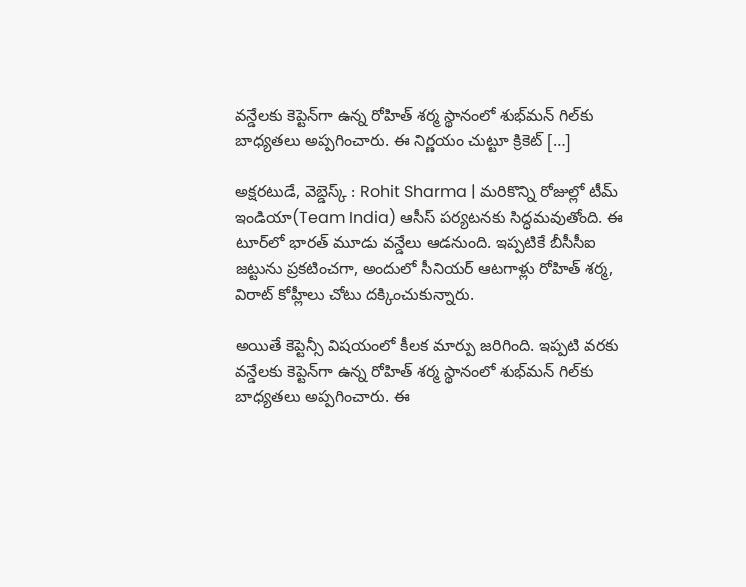వన్డేలకు కెప్టెన్‌గా ఉన్న రోహిత్ శర్మ స్థానంలో శుభ్‌మన్ గిల్‌కు బాధ్యతలు అప్పగించారు. ఈ నిర్ణయం చుట్టూ క్రికెట్ […]

అక్షరటుడే, వెబ్డెస్క్ : Rohit Sharma | మరికొన్ని రోజుల్లో టీమ్ ఇండియా(Team India) ఆసీస్ పర్యటనకు సిద్ధమవుతోంది. ఈ టూర్‌లో భారత్ మూడు వన్డేలు ఆడనుంది. ఇప్పటికే బీసీసీఐ జట్టును ప్రకటించగా, అందులో సీనియర్ ఆటగాళ్లు రోహిత్ శర్మ, విరాట్ కోహ్లీలు చోటు దక్కించుకున్నారు.

అయితే కెప్టెన్సీ విషయంలో కీలక మార్పు జరిగింది. ఇప్పటి వరకు వన్డేలకు కెప్టెన్‌గా ఉన్న రోహిత్ శర్మ స్థానంలో శుభ్‌మన్ గిల్‌కు బాధ్యతలు అప్పగించారు. ఈ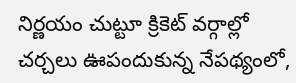నిర్ణయం చుట్టూ క్రికెట్ వర్గాల్లో చర్చలు ఊపందుకున్న నేపథ్యంలో,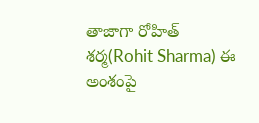తాజాగా రోహిత్ శర్మ(Rohit Sharma) ఈ అంశంపై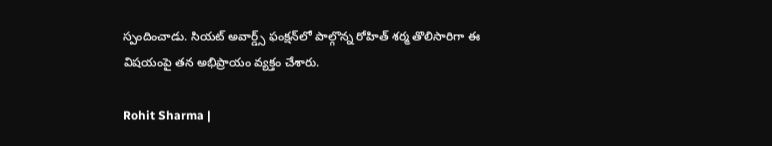స్పందించాడు. సియట్ అవార్డ్స్ ఫంక్షన్‌లో పాల్గొన్న రోహిత్ శర్మ తొలిసారిగా ఈ విషయంపై తన అభిప్రాయం వ్య‌క్తం చేశారు.

Rohit Sharma |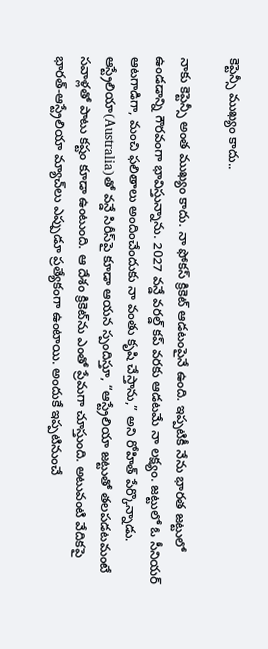కెప్టెన్సీ ముఖ్యం కాదు..

నాకు కెప్టెన్సీ అంత ముఖ్యం కాదు. నా ఫోకస్‌ క్రికెట్ ఆడటంపైనే ఉంది. ఇప్పటికీ నేను భారత జట్టులో ఉండడాన్ని గౌరవంగా భావిస్తున్నాను. 2027 వన్డే వరల్డ్ కప్ వరకు ఆడటమే నా లక్ష్యం. జట్టులో ఓ సీనియర్ ఆటగాడిగా, మంచి ఫలితాలు అందించేందుకు నా వంతు కృషి చేస్తాను,” అని రోహిత్ పేర్కొన్నాడు. ఆస్ట్రేలియా(Australia)తో వన్డే సిరీస్‌పై కూడా ఆయన స్పందిస్తూ, “ఆస్ట్రేలియా జట్టుతో తలపడటమంటే సవాళ్లతో పాటు క‌ష్టం కూడా ఉంటుంది. ఆ దేశం క్రికెట్‌ను ఎంతో ప్రేమగా చూస్తుంది. అటువంటి వేదికపై భారత్‌-ఆస్ట్రేలియా మ్యాచ్‌లు ఎప్పుడూ ప్రత్యేకంగా ఉంటాయి. అందుకే ఇప్పటినుంచే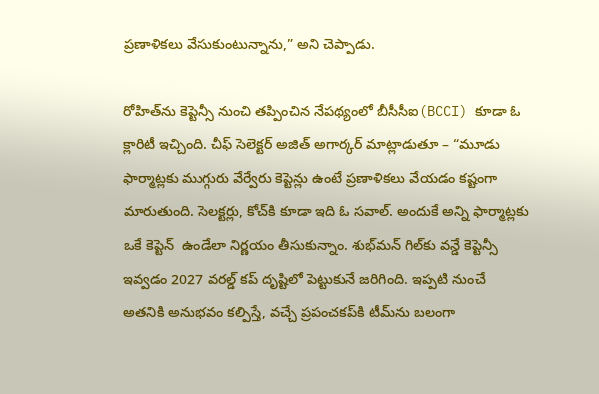ప్రణాళికలు వేసుకుంటున్నాను,” అని చెప్పాడు.

రోహిత్‌ను కెప్టెన్సీ నుంచి తప్పించిన నేపథ్యంలో బీసీసీఐ(BCCI) కూడా ఓ క్లారిటీ ఇచ్చింది. చీఫ్ సెలెక్టర్ అజిత్ అగార్కర్ మాట్లాడుతూ – “మూడు ఫార్మాట్లకు ముగ్గురు వేర్వేరు కెప్టెన్లు ఉంటే ప్రణాళికలు వేయడం కష్టంగా మారుతుంది. సెలక్టర్లు, కోచ్‌కి కూడా ఇది ఓ సవాల్. అందుకే అన్ని ఫార్మాట్లకు ఒకే కెప్టెన్  ఉండేలా నిర్ణయం తీసుకున్నాం. శుభ్‌మన్ గిల్‌కు వన్డే కెప్టెన్సీ ఇవ్వడం 2027 వరల్డ్ కప్ దృష్టిలో పెట్టుకునే జరిగింది. ఇప్పటి నుంచే అతనికి అనుభవం కల్పిస్తే, వచ్చే ప్రపంచకప్‌కి టీమ్‌ను బలంగా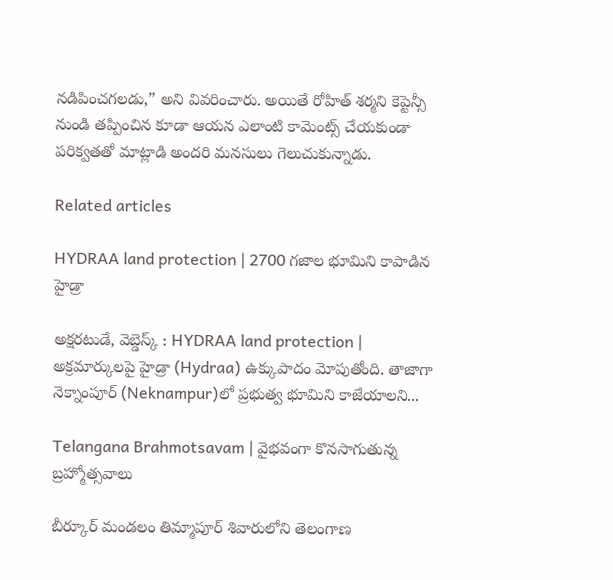నడిపించగలడు,” అని వివరించారు. అయితే రోహిత్ శ‌ర్మని కెప్టెన్సీ నుండి త‌ప్పించిన కూడా ఆయ‌న ఎలాంటి కామెంట్స్ చేయ‌కుండా ప‌రిక్వ‌తతో మాట్లాడి అంద‌రి మ‌న‌సులు గెలుచుకున్నాడు.

Related articles

HYDRAA land protection | 2700 గ‌జాల భూమిని కాపాడిన హైడ్రా

అక్షరటుడే, వెబ్డెస్క్ : HYDRAA land protection | అక్రమార్కులపై హైడ్రా (Hydraa) ఉక్కుపాదం మోపుతోంది. తాజాగా నెక్నాంపూర్‌ (Neknampur)లో ప్ర‌భుత్వ భూమిని కాజేయాల‌ని...

Telangana Brahmotsavam | వైభవంగా కొనసాగుతున్న బ్రహ్మోత్సవాలు

బీర్కూర్ మండలం తిమ్మాపూర్ శివారులోని తెలంగాణ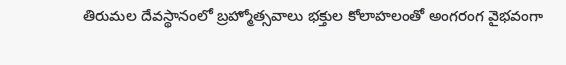తిరుమల దేవస్థానంలో బ్రహ్మోత్సవాలు భక్తుల కోలాహలంతో అంగరంగ వైభవంగా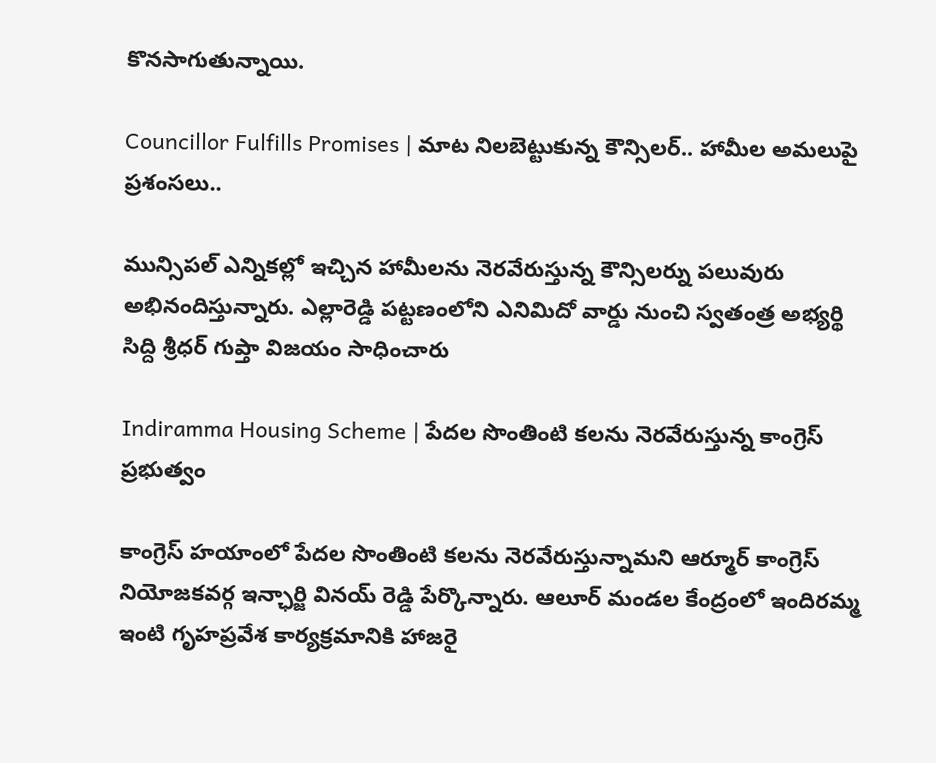కొనసాగుతున్నాయి.

Councillor Fulfills Promises | మాట నిలబెట్టుకున్న కౌన్సిలర్.. హామీల అమలుపై ప్రశంసలు..

మున్సిపల్ ఎన్నికల్లో ఇచ్చిన హామీలను నెరవేరుస్తున్న కౌన్సిలర్ను పలువురు అభినందిస్తున్నారు. ఎల్లారెడ్డి పట్టణంలోని ఎనిమిదో వార్డు నుంచి స్వతంత్ర అభ్యర్థి సిద్ది శ్రీధర్ గుప్తా విజయం సాధించారు

Indiramma Housing Scheme | పేదల సొంతింటి కలను నెరవేరుస్తున్న కాంగ్రెస్ ప్రభుత్వం

కాంగ్రెస్ హయాంలో పేదల సొంతింటి కలను నెరవేరుస్తున్నామని ఆర్మూర్ కాంగ్రెస్ నియోజకవర్గ ఇన్ఛార్జి వినయ్ రెడ్డి పేర్కొన్నారు. ఆలూర్ మండల కేంద్రంలో ఇందిరమ్మ ఇంటి గృహప్రవేశ కార్యక్రమానికి హాజరై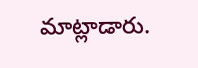మాట్లాడారు.